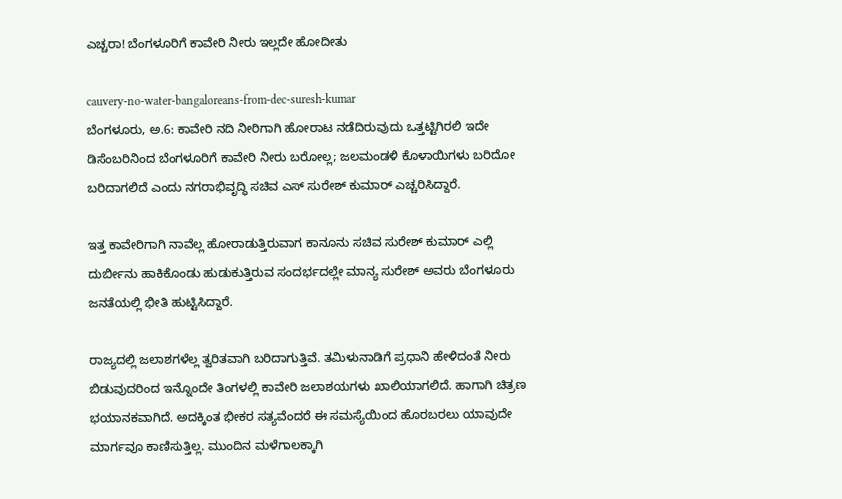ಎಚ್ಚರಾ! ಬೆಂಗಳೂರಿಗೆ ಕಾವೇರಿ ನೀರು ಇಲ್ಲದೇ ಹೋದೀತು

cauvery-no-water-bangaloreans-from-dec-suresh-kumar
ಬೆಂಗಳೂರು, ಅ.6: ಕಾವೇರಿ ನದಿ ನೀರಿಗಾಗಿ ಹೋರಾಟ ನಡೆದಿರುವುದು ಒತ್ತಟ್ಟಿಗಿರಲಿ ಇದೇ ಡಿಸೆಂಬರಿನಿಂದ ಬೆಂಗಳೂರಿಗೆ ಕಾವೇರಿ ನೀರು ಬರೋಲ್ಲ; ಜಲಮಂಡಳಿ ಕೊಳಾಯಿಗಳು ಬರಿದೋ ಬರಿದಾಗಲಿದೆ ಎಂದು ನಗರಾಭಿವೃದ್ಧಿ ಸಚಿವ ಎಸ್ ಸುರೇಶ್ ಕುಮಾರ್ ಎಚ್ಚರಿಸಿದ್ದಾರೆ.

ಇತ್ತ ಕಾವೇರಿಗಾಗಿ ನಾವೆಲ್ಲ ಹೋರಾಡುತ್ತಿರುವಾಗ ಕಾನೂನು ಸಚಿವ ಸುರೇಶ್ ಕುಮಾರ್ ಎಲ್ಲಿ ದುರ್ಬೀನು ಹಾಕಿಕೊಂಡು ಹುಡುಕುತ್ತಿರುವ ಸಂದರ್ಭದಲ್ಲೇ ಮಾನ್ಯ ಸುರೇಶ್ ಅವರು ಬೆಂಗಳೂರು ಜನತೆಯಲ್ಲಿ ಭೀತಿ ಹುಟ್ಟಿಸಿದ್ದಾರೆ.

ರಾಜ್ಯದಲ್ಲಿ ಜಲಾಶಗಳೆಲ್ಲ ತ್ವರಿತವಾಗಿ ಬರಿದಾಗುತ್ತಿವೆ. ತಮಿಳುನಾಡಿಗೆ ಪ್ರಧಾನಿ ಹೇಳಿದಂತೆ ನೀರು ಬಿಡುವುದರಿಂದ ಇನ್ನೊಂದೇ ತಿಂಗಳಲ್ಲಿ ಕಾವೇರಿ ಜಲಾಶಯಗಳು ಖಾಲಿಯಾಗಲಿದೆ. ಹಾಗಾಗಿ ಚಿತ್ರಣ ಭಯಾನಕವಾಗಿದೆ. ಅದಕ್ಕಿಂತ ಭೀಕರ ಸತ್ಯವೆಂದರೆ ಈ ಸಮಸ್ಯೆಯಿಂದ ಹೊರಬರಲು ಯಾವುದೇ ಮಾರ್ಗವೂ ಕಾಣಿಸುತ್ತಿಲ್ಲ. ಮುಂದಿನ ಮಳೆಗಾಲಕ್ಕಾಗಿ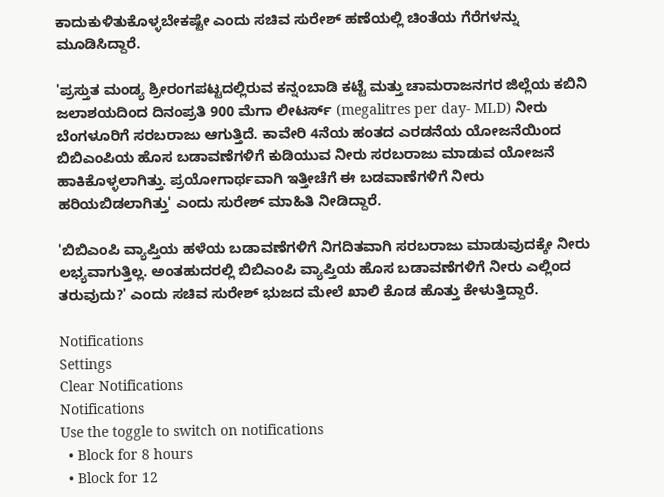ಕಾದುಕುಳಿತುಕೊಳ್ಳಬೇಕಷ್ಟೇ ಎಂದು ಸಚಿವ ಸುರೇಶ್ ಹಣೆಯಲ್ಲಿ ಚಿಂತೆಯ ಗೆರೆಗಳನ್ನು ಮೂಡಿಸಿದ್ದಾರೆ.

'ಪ್ರಸ್ತುತ ಮಂಡ್ಯ ಶ್ರೀರಂಗಪಟ್ಟದಲ್ಲಿರುವ ಕನ್ನಂಬಾಡಿ ಕಟ್ಟೆ ಮತ್ತು ಚಾಮರಾಜನಗರ ಜಿಲ್ಲೆಯ ಕಬಿನಿ ಜಲಾಶಯದಿಂದ ದಿನಂಪ್ರತಿ 900 ಮೆಗಾ ಲೀಟರ್ಸ್ (megalitres per day- MLD) ನೀರು ಬೆಂಗಳೂರಿಗೆ ಸರಬರಾಜು ಆಗುತ್ತಿದೆ. ಕಾವೇರಿ 4ನೆಯ ಹಂತದ ಎರಡನೆಯ ಯೋಜನೆಯಿಂದ ಬಿಬಿಎಂಪಿಯ ಹೊಸ ಬಡಾವಣೆಗಳಿಗೆ ಕುಡಿಯುವ ನೀರು ಸರಬರಾಜು ಮಾಡುವ ಯೋಜನೆ ಹಾಕಿಕೊಳ್ಳಲಾಗಿತ್ತು. ಪ್ರಯೋಗಾರ್ಥವಾಗಿ ಇತ್ತೀಚೆಗೆ ಈ ಬಡವಾಣೆಗಳಿಗೆ ನೀರು ಹರಿಯಬಿಡಲಾಗಿತ್ತು' ಎಂದು ಸುರೇಶ್ ಮಾಹಿತಿ ನೀಡಿದ್ದಾರೆ.

'ಬಿಬಿಎಂಪಿ ವ್ಯಾಪ್ತಿಯ ಹಳೆಯ ಬಡಾವಣೆಗಳಿಗೆ ನಿಗದಿತವಾಗಿ ಸರಬರಾಜು ಮಾಡುವುದಕ್ಕೇ ನೀರು ಲಭ್ಯವಾಗುತ್ತಿಲ್ಲ. ಅಂತಹುದರಲ್ಲಿ ಬಿಬಿಎಂಪಿ ವ್ಯಾಪ್ತಿಯ ಹೊಸ ಬಡಾವಣೆಗಳಿಗೆ ನೀರು ಎಲ್ಲಿಂದ ತರುವುದು?' ಎಂದು ಸಚಿವ ಸುರೇಶ್ ಭುಜದ ಮೇಲೆ ಖಾಲಿ ಕೊಡ ಹೊತ್ತು ಕೇಳುತ್ತಿದ್ದಾರೆ.

Notifications
Settings
Clear Notifications
Notifications
Use the toggle to switch on notifications
  • Block for 8 hours
  • Block for 12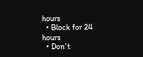hours
  • Block for 24 hours
  • Don't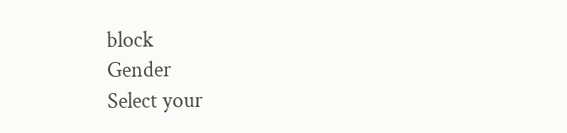block
Gender
Select your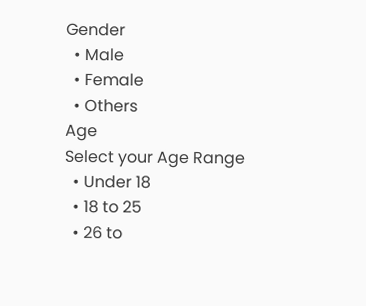Gender
  • Male
  • Female
  • Others
Age
Select your Age Range
  • Under 18
  • 18 to 25
  • 26 to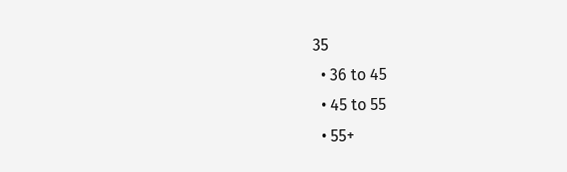35
  • 36 to 45
  • 45 to 55
  • 55+